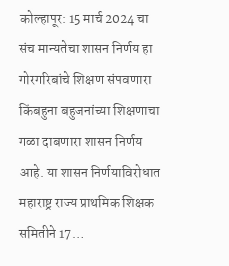कोल्हापूर: 15 मार्च 2024 चा संच मान्यतेचा शासन निर्णय हा गोरगरिबांचे शिक्षण संपवणारा किंबहुना बहुजनांच्या शिक्षणाचा गळा दाबणारा शासन निर्णय आहे. या शासन निर्णयाविरोधात महाराष्ट्र राज्य प्राथमिक शिक्षक समितीने 17…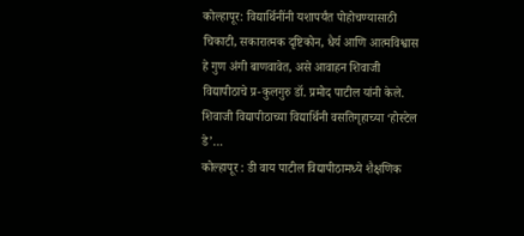कोल्हापूर: विद्यार्थिनींनी यशापर्यंत पोहोचण्यासाठी चिकाटी, सकारात्मक दृष्टिकोन, धैर्य आणि आत्मविश्वास हे गुण अंगी बाणवावेत, असे आवाहन शिवाजी विद्यापीठाचे प्र-कुलगुरु डॉ. प्रमोद पाटील यांनी केले. शिवाजी विद्यापीठाच्या विद्यार्थिनी वसतिगृहाच्या ‘होस्टेल डे’…
कोल्हापूर : डी वाय पाटील विद्यापीठामध्ये शैक्षणिक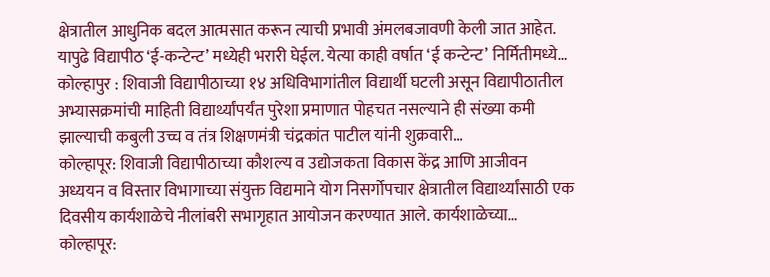क्षेत्रातील आधुनिक बदल आत्मसात करून त्याची प्रभावी अंमलबजावणी केली जात आहेत. यापुढे विद्यापीठ ‘ई-कन्टेन्ट’ मध्येही भरारी घेईल. येत्या काही वर्षात ‘ई कन्टेन्ट’ निर्मितीमध्ये…
कोल्हापुर : शिवाजी विद्यापीठाच्या १४ अधिविभागांतील विद्यार्थी घटली असून विद्यापीठातील अभ्यासक्रमांची माहिती विद्यार्थ्यांपर्यंत पुरेशा प्रमाणात पोहचत नसल्याने ही संख्या कमी झाल्याची कबुली उच्च व तंत्र शिक्षणमंत्री चंद्रकांत पाटील यांनी शुक्रवारी…
कोल्हापूर: शिवाजी विद्यापीठाच्या कौशल्य व उद्योजकता विकास केंद्र आणि आजीवन अध्ययन व विस्तार विभागाच्या संयुक्त विद्यमाने योग निसर्गोपचार क्षेत्रातील विद्यार्थ्यांसाठी एक दिवसीय कार्यशाळेचे नीलांबरी सभागृहात आयोजन करण्यात आले. कार्यशाळेच्या…
कोल्हापूर: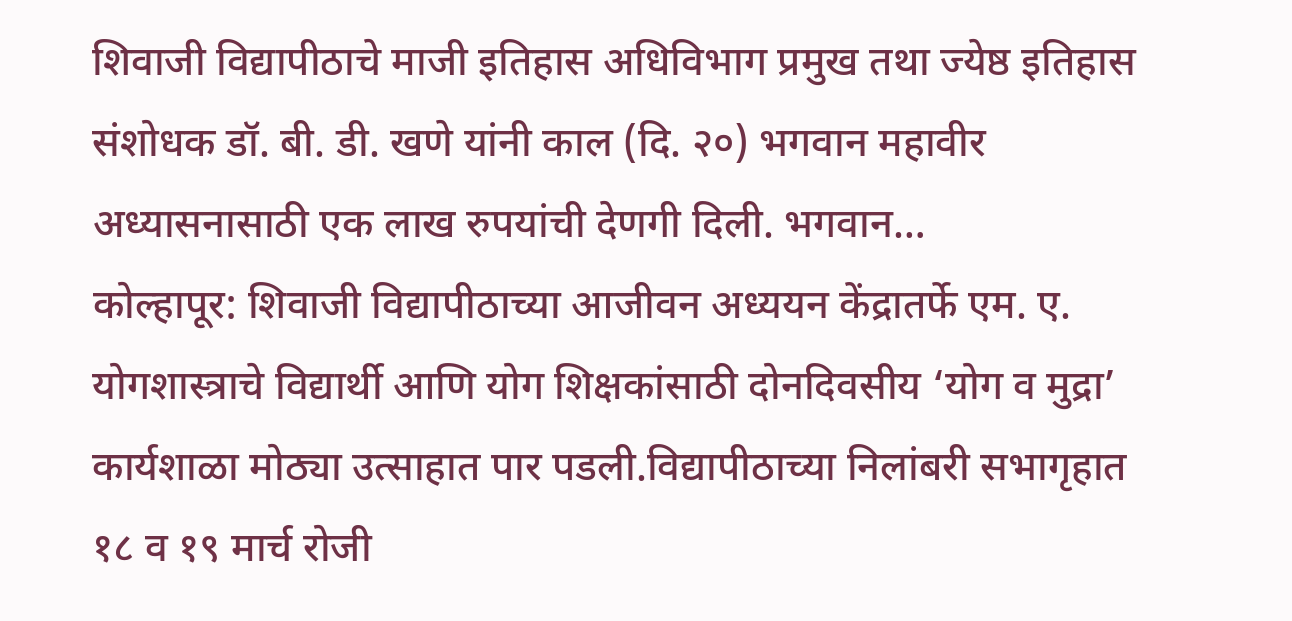शिवाजी विद्यापीठाचे माजी इतिहास अधिविभाग प्रमुख तथा ज्येष्ठ इतिहास संशोधक डॉ. बी. डी. खणे यांनी काल (दि. २०) भगवान महावीर अध्यासनासाठी एक लाख रुपयांची देणगी दिली. भगवान…
कोल्हापूर: शिवाजी विद्यापीठाच्या आजीवन अध्ययन केंद्रातर्फे एम. ए. योगशास्त्राचे विद्यार्थी आणि योग शिक्षकांसाठी दोनदिवसीय ‘योग व मुद्रा’ कार्यशाळा मोठ्या उत्साहात पार पडली.विद्यापीठाच्या निलांबरी सभागृहात १८ व १९ मार्च रोजी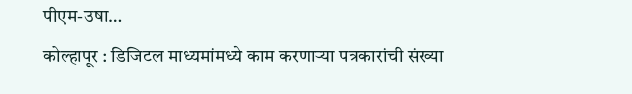पीएम-उषा…
कोल्हापूर : डिजिटल माध्यमांमध्ये काम करणाऱ्या पत्रकारांची संख्या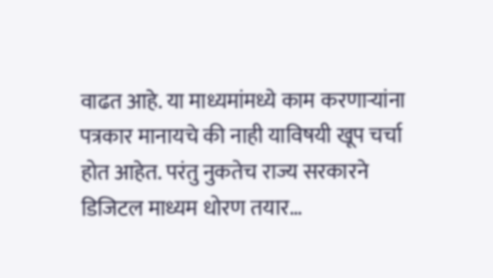वाढत आहे. या माध्यमांमध्ये काम करणाऱ्यांना पत्रकार मानायचे की नाही याविषयी खूप चर्चा होत आहेत. परंतु नुकतेच राज्य सरकारने डिजिटल माध्यम धोरण तयार…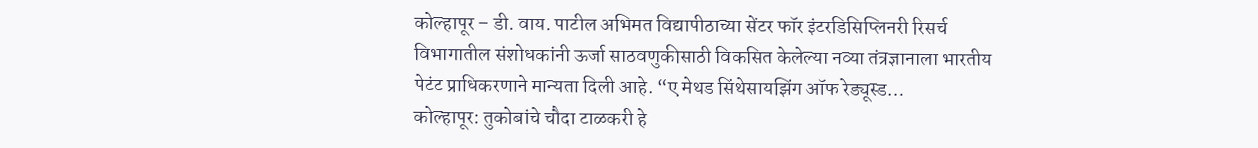कोल्हापूर – डी. वाय. पाटील अभिमत विद्यापीठाच्या सेंटर फॉर इंटरडिसिप्लिनरी रिसर्च विभागातील संशोधकांनी ऊर्जा साठवणुकीसाठी विकसित केलेल्या नव्या तंत्रज्ञानाला भारतीय पेटंट प्राधिकरणाने मान्यता दिली आहे. “ए मेथड सिंथेसायझिंग ऑफ रेड्यूस्ड…
कोल्हापूर: तुकोबांचे चौदा टाळकरी हे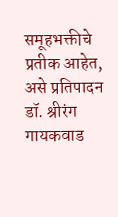समूहभक्तीचे प्रतीक आहेत, असे प्रतिपादन डॉ. श्रीरंग गायकवाड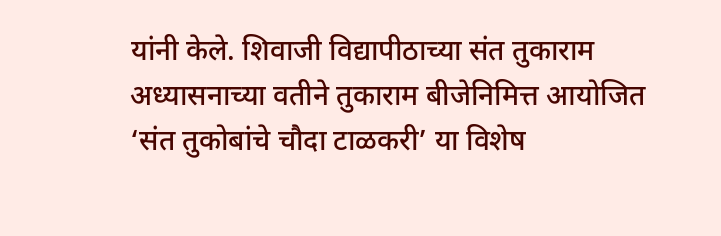यांनी केले. शिवाजी विद्यापीठाच्या संत तुकाराम अध्यासनाच्या वतीने तुकाराम बीजेनिमित्त आयोजित ‘संत तुकोबांचे चौदा टाळकरी’ या विशेष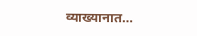व्याख्यानात…